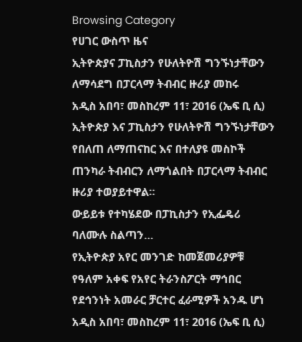Browsing Category
የሀገር ውስጥ ዜና
ኢትዮጵያና ፓኪስታን የሁለትዮሽ ግንኙነታቸውን ለማሳደግ በፓርላማ ትብብር ዙሪያ መከሩ
አዲስ አበባ፣ መስከረም 11፣ 2016 (ኤፍ ቢ ሲ) ኢትዮጵያ እና ፓኪስታን የሁለትዮሽ ግንኙነታቸውን የበለጠ ለማጠናከር እና በተለያዩ መስኮች ጠንካራ ትብብርን ለማጎልበት በፓርላማ ትብብር ዙሪያ ተወያይተዋል።
ውይይቱ የተካሄደው በፓኪስታን የኢፌዴሪ ባለሙሉ ስልጣን…
የኢትዮጵያ አየር መንገድ ከመጀመሪያዎቹ የዓለም አቀፍ የአየር ትራንስፖርት ማኅበር የደኅንነት አመራር ቻርተር ፈራሚዎች አንዱ ሆነ
አዲስ አበባ፣ መስከረም 11፣ 2016 (ኤፍ ቢ ሲ)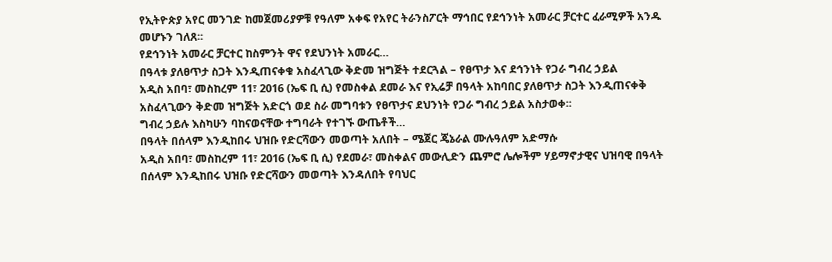የኢትዮጵያ አየር መንገድ ከመጀመሪያዎቹ የዓለም አቀፍ የአየር ትራንስፖርት ማኅበር የደኅንነት አመራር ቻርተር ፈራሚዎች አንዱ መሆኑን ገለጸ፡፡
የደኅንነት አመራር ቻርተር ከስምንት ዋና የደህንነት አመራር…
በዓላቱ ያለፀጥታ ስጋት እንዲጠናቀቁ አስፈላጊው ቅድመ ዝግጅት ተደርጓል – የፀጥታ እና ደኅንነት የጋራ ግብረ ኃይል
አዲስ አበባ፣ መስከረም 11፣ 2016 (ኤፍ ቢ ሲ) የመስቀል ደመራ እና የኢሬቻ በዓላት አከባበር ያለፀጥታ ስጋት እንዲጠናቀቅ አስፈላጊውን ቅድመ ዝግጅት አድርጎ ወደ ስራ መግባቱን የፀጥታና ደህንነት የጋራ ግብረ ኃይል አስታወቀ፡፡
ግብረ ኃይሉ እስካሁን ባከናወናቸው ተግባራት የተገኙ ውጤቶች…
በዓላት በሰላም እንዲከበሩ ህዝቡ የድርሻውን መወጣት አለበት – ሜጀር ጄኔራል ሙሉዓለም አድማሱ
አዲስ አበባ፣ መስከረም 11፣ 2016 (ኤፍ ቢ ሲ) የደመራ፣ መስቀልና መውሊድን ጨምሮ ሌሎችም ሃይማኖታዊና ህዝባዊ በዓላት በሰላም እንዲከበሩ ህዝቡ የድርሻውን መወጣት እንዳለበት የባህር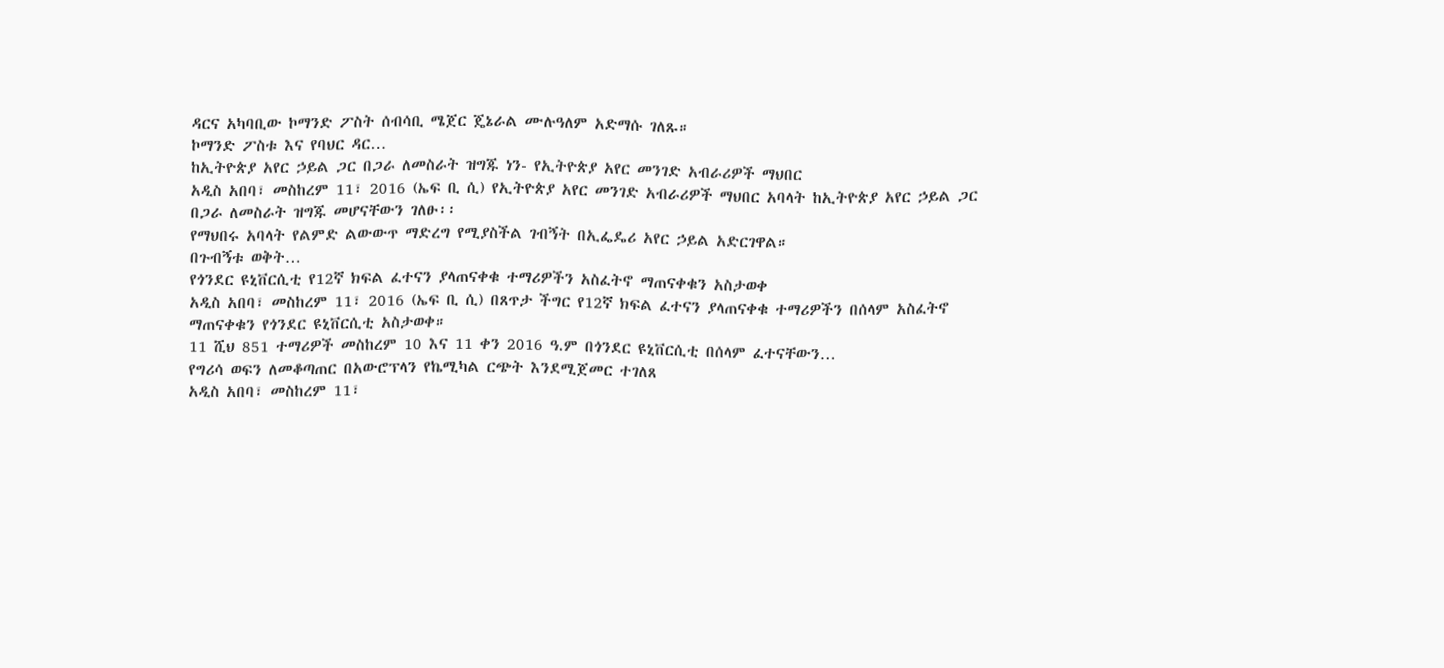ዳርና አካባቢው ኮማንድ ፖስት ሰብሳቢ ሜጀር ጄኔራል ሙሉዓለም አድማሱ ገለጹ።
ኮማንድ ፖስቱ እና የባህር ዳር…
ከኢትዮጵያ አየር ኃይል ጋር በጋራ ለመስራት ዝግጁ ነን- የኢትዮጵያ አየር መንገድ አብራሪዎች ማህበር
አዲስ አበባ፣ መስከረም 11፣ 2016 (ኤፍ ቢ ሲ) የኢትዮጵያ አየር መንገድ አብራሪዎች ማህበር አባላት ከኢትዮጵያ አየር ኃይል ጋር በጋራ ለመስራት ዝግጁ መሆናቸውን ገለፁ፡፡
የማህበሩ አባላት የልምድ ልውውጥ ማድረግ የሚያስችል ገብኝት በኢፌዴሪ አየር ኃይል አድርገዋል።
በጉብኝቱ ወቅት…
የጎንደር ዩኒቨርሲቲ የ12ኛ ክፍል ፈተናን ያላጠናቀቁ ተማሪዎችን አስፈትኖ ማጠናቀቁን አስታወቀ
አዲስ አበባ፣ መስከረም 11፣ 2016 (ኤፍ ቢ ሲ) በጸጥታ ችግር የ12ኛ ክፍል ፈተናን ያላጠናቀቁ ተማሪዎችን በሰላም አስፈትኖ ማጠናቀቁን የጎንደር ዩኒቨርሲቲ አስታወቀ።
11 ሺህ 851 ተማሪዎች መስከረም 10 እና 11 ቀን 2016 ዓ.ም በጎንደር ዩኒቨርሲቲ በሰላም ፈተናቸውን…
የግሪሳ ወፍን ለመቆጣጠር በአውሮፕላን የኬሚካል ርጭት እንደሚጀመር ተገለጸ
አዲስ አበባ፣ መስከረም 11፣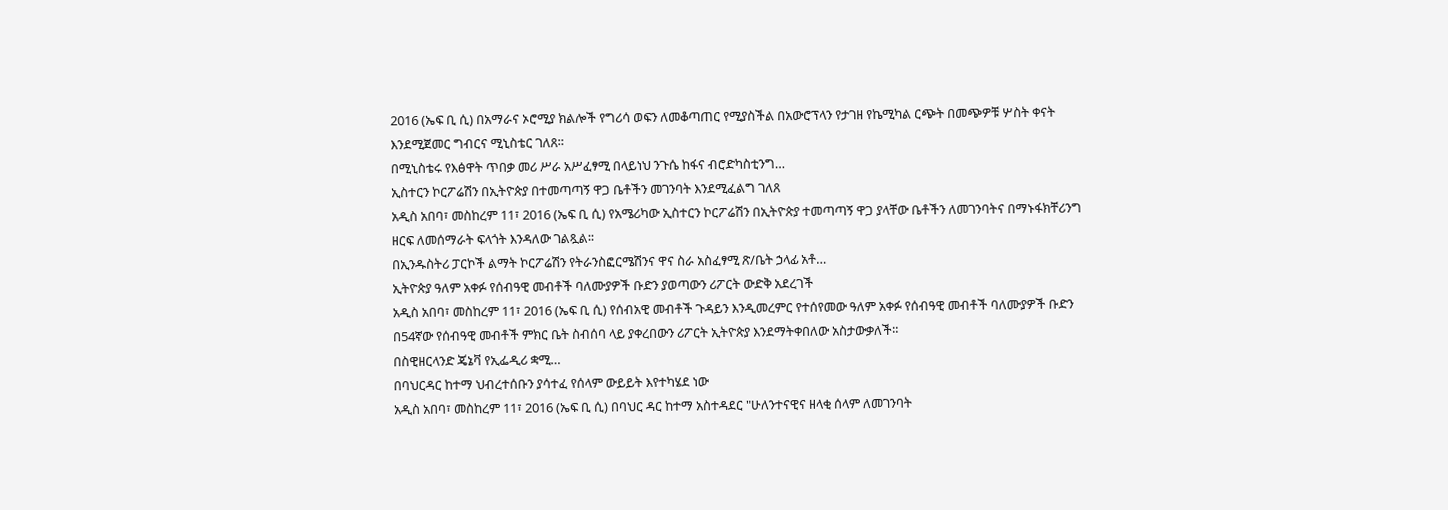2016 (ኤፍ ቢ ሲ) በአማራና ኦሮሚያ ክልሎች የግሪሳ ወፍን ለመቆጣጠር የሚያስችል በአውሮፕላን የታገዘ የኬሚካል ርጭት በመጭዎቹ ሦስት ቀናት እንደሚጀመር ግብርና ሚኒስቴር ገለጸ።
በሚኒስቴሩ የእፅዋት ጥበቃ መሪ ሥራ አሥፈፃሚ በላይነህ ንጉሴ ከፋና ብሮድካስቲንግ…
ኢስተርን ኮርፖሬሽን በኢትዮጵያ በተመጣጣኝ ዋጋ ቤቶችን መገንባት እንደሚፈልግ ገለጸ
አዲስ አበባ፣ መስከረም 11፣ 2016 (ኤፍ ቢ ሲ) የአሜሪካው ኢስተርን ኮርፖሬሽን በኢትዮጵያ ተመጣጣኝ ዋጋ ያላቸው ቤቶችን ለመገንባትና በማኑፋክቸሪንግ ዘርፍ ለመሰማራት ፍላጎት እንዳለው ገልጿል፡፡
በኢንዱስትሪ ፓርኮች ልማት ኮርፖሬሽን የትራንስፎርሜሽንና ዋና ስራ አስፈፃሚ ጽ/ቤት ኃላፊ አቶ…
ኢትዮጵያ ዓለም አቀፉ የሰብዓዊ መብቶች ባለሙያዎች ቡድን ያወጣውን ሪፖርት ውድቅ አደረገች
አዲስ አበባ፣ መስከረም 11፣ 2016 (ኤፍ ቢ ሲ) የሰብአዊ መብቶች ጉዳይን እንዲመረምር የተሰየመው ዓለም አቀፉ የሰብዓዊ መብቶች ባለሙያዎች ቡድን በ54ኛው የሰብዓዊ መብቶች ምክር ቤት ስብሰባ ላይ ያቀረበውን ሪፖርት ኢትዮጵያ እንደማትቀበለው አስታውቃለች።
በስዊዘርላንድ ጄኔቫ የኢፌዲሪ ቋሚ…
በባህርዳር ከተማ ህብረተሰቡን ያሳተፈ የሰላም ውይይት እየተካሄደ ነው
አዲስ አበባ፣ መስከረም 11፣ 2016 (ኤፍ ቢ ሲ) በባህር ዳር ከተማ አስተዳደር "ሁለንተናዊና ዘላቂ ሰላም ለመገንባት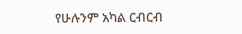የሁሉንም አካል ርብርብ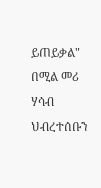ይጠይቃል" በሚል መሪ ሃሳብ ህብረተሰቡን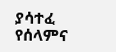ያሳተፈ የሰላምና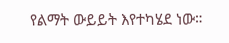የልማት ውይይት እየተካሄደ ነው።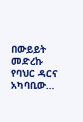በውይይት መድረኩ የባህር ዳርና አካባቢው…